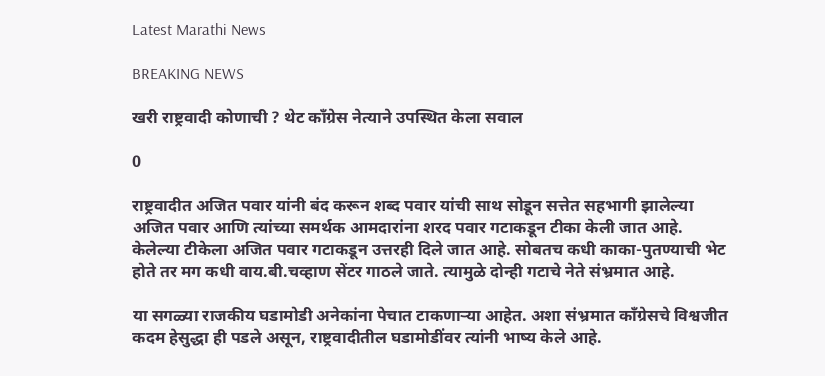Latest Marathi News

BREAKING NEWS

खरी राष्ट्रवादी कोणाची ? थेट काँग्रेस नेत्याने उपस्थित केला सवाल

0

राष्ट्रवादीत अजित पवार यांनी बंद करून शब्द पवार यांची साथ सोडून सत्तेत सहभागी झालेल्या अजित पवार आणि त्यांच्या समर्थक आमदारांना शरद पवार गटाकडून टीका केली जात आहे. केलेल्या टीकेला अजित पवार गटाकडून उत्तरही दिले जात आहे. सोबतच कधी काका-पुतण्याची भेट होते तर मग कधी वाय.बी.चव्हाण सेंटर गाठले जाते. त्यामुळे दोन्ही गटाचे नेते संभ्रमात आहे.

या सगळ्या राजकीय घडामोडी अनेकांना पेचात टाकणाऱ्या आहेत. अशा संभ्रमात काँग्रेसचे विश्वजीत कदम हेसुद्धा ही पडले असून, राष्ट्रवादीतील घडामोडींवर त्यांनी भाष्य केले आहे.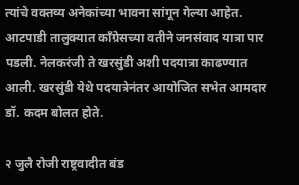त्यांचे वक्तव्य अनेकांच्या भावना सांगून गेल्या आहेत. आटपाडी तालुक्यात काँग्रेसच्या वतीने जनसंवाद यात्रा पार पडली. नेलकरंजी ते खरसुंडी अशी पदयात्रा काढण्यात आली. खरसुंडी येथे पदयात्रेनंतर आयोजित सभेत आमदार डॉ. कदम बोलत होते.

२ जुलै रोजी राष्ट्रवादीत बंड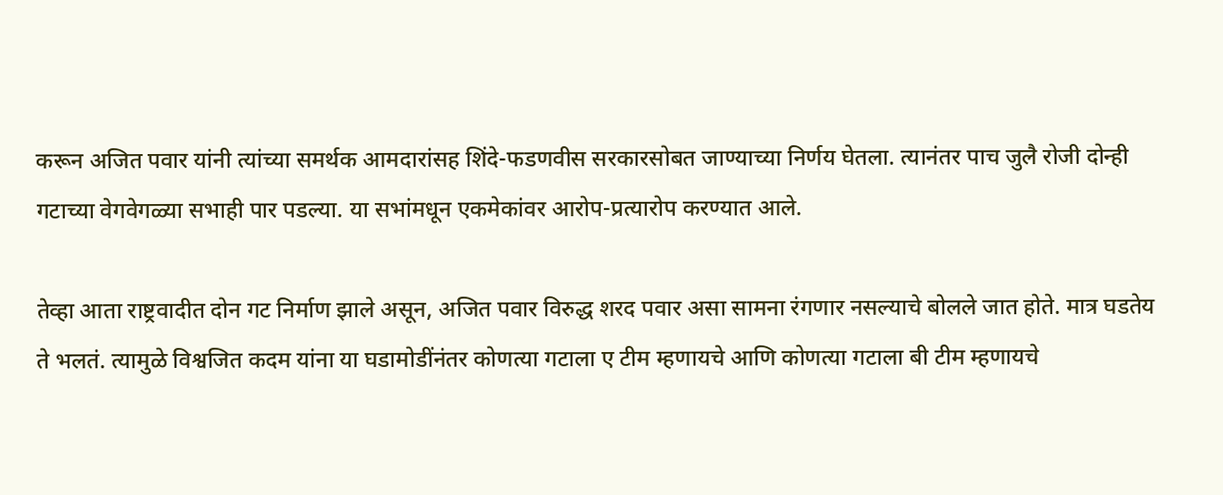करून अजित पवार यांनी त्यांच्या समर्थक आमदारांसह शिंदे-फडणवीस सरकारसोबत जाण्याच्या निर्णय घेतला. त्यानंतर पाच जुलै रोजी दोन्ही गटाच्या वेगवेगळ्या सभाही पार पडल्या. या सभांमधून एकमेकांवर आरोप-प्रत्यारोप करण्यात आले.

तेव्हा आता राष्ट्रवादीत दोन गट निर्माण झाले असून, अजित पवार विरुद्ध शरद पवार असा सामना रंगणार नसल्याचे बोलले जात होते. मात्र घडतेय ते भलतं. त्यामुळे विश्वजित कदम यांना या घडामोडींनंतर कोणत्या गटाला ए टीम म्हणायचे आणि कोणत्या गटाला बी टीम म्हणायचे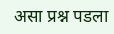असा प्रश्न पडला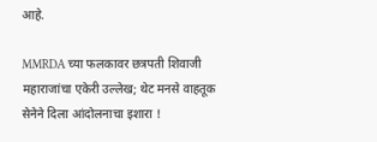आहे.

MMRDA च्या फलकावर छत्रपती शिवाजी महाराजांचा एकेरी उल्लेख; थेट मनसे वाहतूक सेनेने दिला आंदोलनाचा इशारा !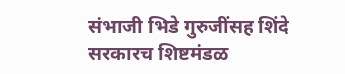संभाजी भिडे गुरुजींसह शिंदे सरकारच शिष्टमंडळ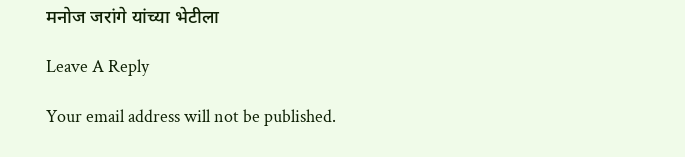मनोज जरांगे यांच्या भेटीला

Leave A Reply

Your email address will not be published.